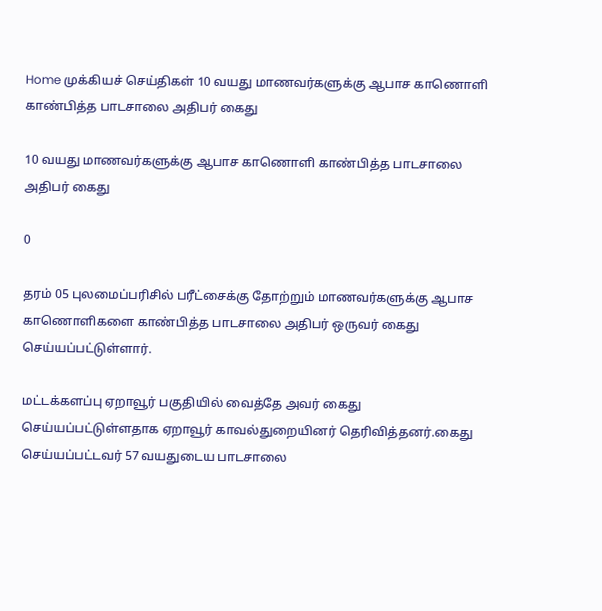Home முக்கியச் செய்திகள் 10 வயது மாணவர்களுக்கு ஆபாச காணொளி காண்பித்த பாடசாலை அதிபர் கைது

10 வயது மாணவர்களுக்கு ஆபாச காணொளி காண்பித்த பாடசாலை அதிபர் கைது

0

தரம் 05 புலமைப்பரிசில் பரீட்சைக்கு தோற்றும் மாணவர்களுக்கு ஆபாச காணொளிகளை காண்பித்த பாடசாலை அதிபர் ஒருவர் கைது செய்யப்பட்டுள்ளார்.

மட்டக்களப்பு ஏறாவூர் பகுதியில் வைத்தே அவர் கைது செய்யப்பட்டுள்ளதாக ஏறாவூர் காவல்துறையினர் தெரிவித்தனர்.கைது செய்யப்பட்டவர் 57 வயதுடைய பாடசாலை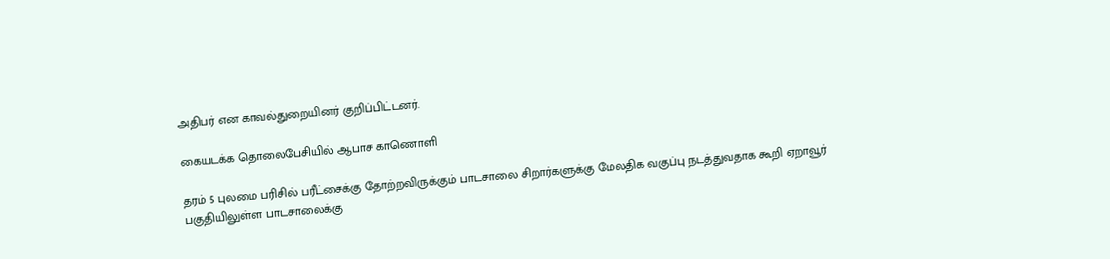அதிபர் என காவல்துறையினர் குறிப்பிட்டனர்.

கையடக்க தொலைபேசியில் ஆபாச காணொளி

தரம் 5 புலமை பரிசில் பரீட்சைக்கு தோற்றவிருக்கும் பாடசாலை சிறார்களுக்கு மேலதிக வகுப்பு நடத்துவதாக கூறி ஏறாவூர் பகுதியிலுள்ள பாடசாலைக்கு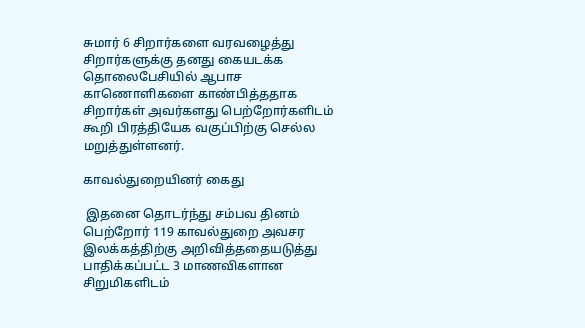சுமார் 6 சிறார்களை வரவழைத்து சிறார்களுக்கு தனது கையடக்க தொலைபேசியில் ஆபாச காணொளிகளை காண்பித்ததாக சிறார்கள் அவர்களது பெற்றோர்களிடம் கூறி பிரத்தியேக வகுப்பிற்கு செல்ல மறுத்துள்ளனர்.

காவல்துறையினர் கைது

 இதனை தொடர்ந்து சம்பவ தினம் பெற்றோர் 119 காவல்துறை அவசர இலக்கத்திற்கு அறிவித்ததையடுத்து பாதிக்கப்பட்ட 3 மாணவிகளான சிறுமிகளிடம்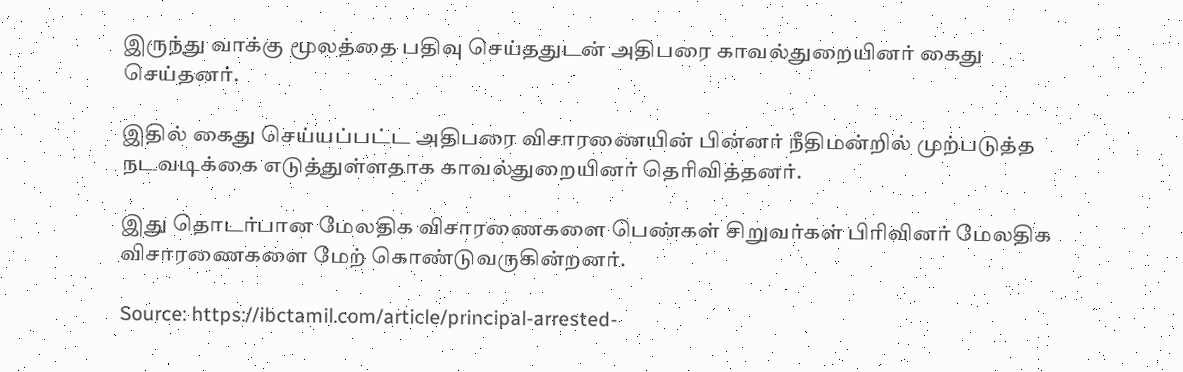இருந்து வாக்கு மூலத்தை பதிவு செய்ததுடன் அதிபரை காவல்துறையினர் கைது செய்தனர்.

இதில் கைது செய்யப்பட்ட அதிபரை விசாரணையின் பின்னர் நீதிமன்றில் முற்படுத்த நடவடிக்கை எடுத்துள்ளதாக காவல்துறையினர் தெரிவித்தனர்.

இது தொடர்பான மேலதிக விசாரணைகளை பெண்கள் சிறுவர்கள் பிரிவினர் மேலதிக விசாரணைகளை மேற் கொண்டுவருகின்றனர்.

Source: https://ibctamil.com/article/principal-arrested-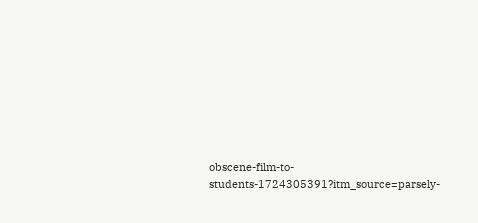obscene-film-to-students-1724305391?itm_source=parsely-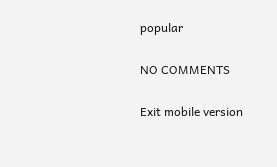popular

NO COMMENTS

Exit mobile version